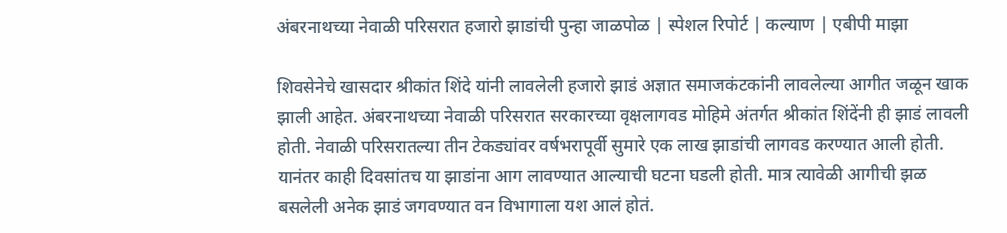अंबरनाथच्या नेवाळी परिसरात हजारो झाडांची पुन्हा जाळपोळ | स्पेशल रिपोर्ट | कल्याण | एबीपी माझा

शिवसेनेचे खासदार श्रीकांत शिंदे यांनी लावलेली हजारो झाडं अज्ञात समाजकंटकांनी लावलेल्या आगीत जळून खाक झाली आहेत. अंबरनाथच्या नेवाळी परिसरात सरकारच्या वृक्षलागवड मोहिमे अंतर्गत श्रीकांत शिंदेंनी ही झाडं लावली होती. नेवाळी परिसरातल्या तीन टेकड्यांवर वर्षभरापूर्वी सुमारे एक लाख झाडांची लागवड करण्यात आली होती. यानंतर काही दिवसांतच या झाडांना आग लावण्यात आल्याची घटना घडली होती. मात्र त्यावेळी आगीची झळ बसलेली अनेक झाडं जगवण्यात वन विभागाला यश आलं होतं.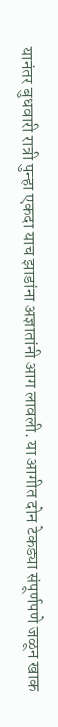यानंतर बुधवारी रात्री पुन्हा एकदा याच झाडांना अज्ञातांनी आग लावली. या आगीत दोन टेकड्या संपूर्णपणे जळून खाक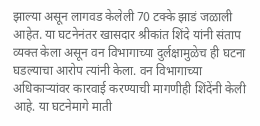झाल्या असून लागवड केलेली 70 टक्के झाडं जळाली आहेत. या घटनेनंतर खासदार श्रीकांत शिंदे यांनी संताप व्यक्त केला असून वन विभागाच्या दुर्लक्षामुळेच ही घटना घडल्याचा आरोप त्यांनी केला. वन विभागाच्या अधिकाऱ्यांवर कारवाई करण्याची मागणीही शिंदेंनी केली आहे. या घटनेमागे माती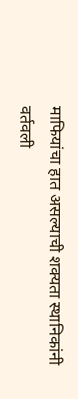माफियांचा हात असल्याची शक्यता स्थानिकांनी वर्तवली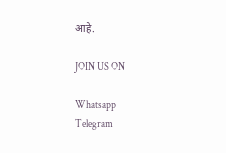आहे.

JOIN US ON

Whatsapp
Telegram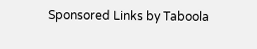Sponsored Links by Taboola